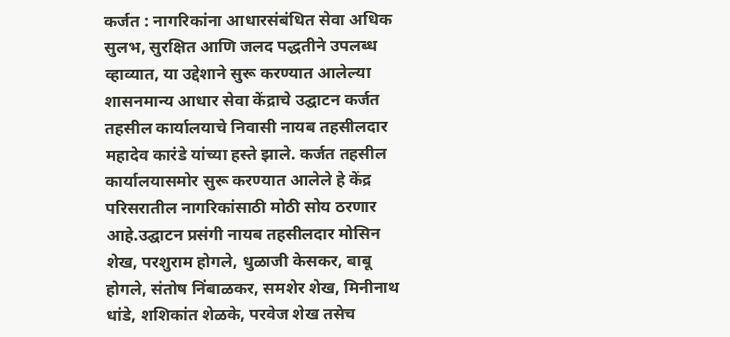कर्जत : नागरिकांना आधारसंबंधित सेवा अधिक सुलभ, सुरक्षित आणि जलद पद्धतीने उपलब्ध व्हाव्यात, या उद्देशाने सुरू करण्यात आलेल्या शासनमान्य आधार सेवा केंद्राचे उद्घाटन कर्जत तहसील कार्यालयाचे निवासी नायब तहसीलदार महादेव कारंडे यांच्या हस्ते झाले. कर्जत तहसील कार्यालयासमोर सुरू करण्यात आलेले हे केंद्र परिसरातील नागरिकांसाठी मोठी सोय ठरणार आहे.उद्घाटन प्रसंगी नायब तहसीलदार मोसिन शेख, परशुराम होगले, धुळाजी केसकर, बाबू होगले, संतोष निंबाळकर, समशेर शेख, मिनीनाथ धांडे, शशिकांत शेळके, परवेज शेख तसेच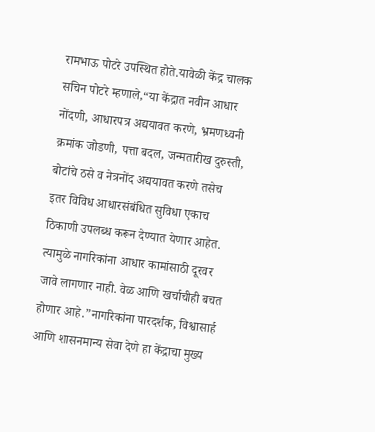रामभाऊ पोटरे उपस्थित होते.यावेळी केंद्र चालक सचिन पोटरे म्हणाले,“या केंद्रात नवीन आधार नोंदणी, आधारपत्र अद्ययावत करणे, भ्रमणध्वनी क्रमांक जोडणी, पत्ता बदल, जन्मतारीख दुरुस्ती, बोटांचे ठसे व नेत्रनोंद अद्ययावत करणे तसेच इतर विविध आधारसंबंधित सुविधा एकाच ठिकाणी उपलब्ध करून देण्यात येणार आहेत. त्यामुळे नागरिकांना आधार कामांसाठी दूरवर जावे लागणार नाही. वेळ आणि खर्चाचीही बचत होणार आहे.”नागरिकांना पारदर्शक, विश्वासार्ह आणि शासनमान्य सेवा देणे हा केंद्राचा मुख्य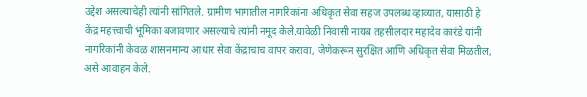उद्देश असल्याचेही त्यांनी सांगितले. ग्रामीण भागातील नागरिकांना अधिकृत सेवा सहज उपलब्ध व्हाव्यात, यासाठी हे केंद्र महत्त्वाची भूमिका बजावणार असल्याचे त्यांनी नमूद केले.यावेळी निवासी नायब तहसीलदार महादेव कारंडे यांनी नागरिकांनी केवळ शासनमान्य आधार सेवा केंद्राचाच वापर करावा, जेणेकरून सुरक्षित आणि अधिकृत सेवा मिळतील, असे आवाहन केले.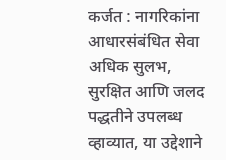कर्जत : नागरिकांना आधारसंबंधित सेवा अधिक सुलभ, सुरक्षित आणि जलद पद्धतीने उपलब्ध व्हाव्यात, या उद्देशाने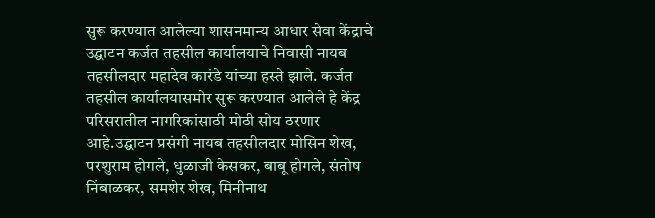सुरू करण्यात आलेल्या शासनमान्य आधार सेवा केंद्राचे उद्घाटन कर्जत तहसील कार्यालयाचे निवासी नायब तहसीलदार महादेव कारंडे यांच्या हस्ते झाले. कर्जत तहसील कार्यालयासमोर सुरू करण्यात आलेले हे केंद्र परिसरातील नागरिकांसाठी मोठी सोय ठरणार आहे.उद्घाटन प्रसंगी नायब तहसीलदार मोसिन शेख, परशुराम होगले, धुळाजी केसकर, बाबू होगले, संतोष निंबाळकर, समशेर शेख, मिनीनाथ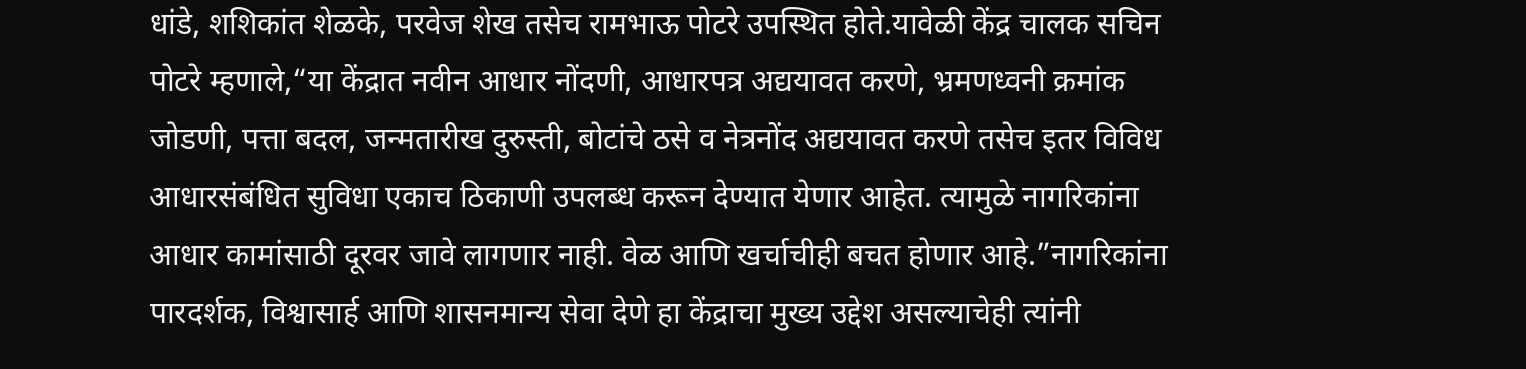धांडे, शशिकांत शेळके, परवेज शेख तसेच रामभाऊ पोटरे उपस्थित होते.यावेळी केंद्र चालक सचिन पोटरे म्हणाले,“या केंद्रात नवीन आधार नोंदणी, आधारपत्र अद्ययावत करणे, भ्रमणध्वनी क्रमांक जोडणी, पत्ता बदल, जन्मतारीख दुरुस्ती, बोटांचे ठसे व नेत्रनोंद अद्ययावत करणे तसेच इतर विविध आधारसंबंधित सुविधा एकाच ठिकाणी उपलब्ध करून देण्यात येणार आहेत. त्यामुळे नागरिकांना आधार कामांसाठी दूरवर जावे लागणार नाही. वेळ आणि खर्चाचीही बचत होणार आहे.”नागरिकांना पारदर्शक, विश्वासार्ह आणि शासनमान्य सेवा देणे हा केंद्राचा मुख्य उद्देश असल्याचेही त्यांनी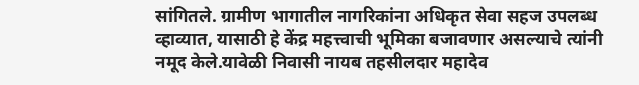सांगितले. ग्रामीण भागातील नागरिकांना अधिकृत सेवा सहज उपलब्ध व्हाव्यात, यासाठी हे केंद्र महत्त्वाची भूमिका बजावणार असल्याचे त्यांनी नमूद केले.यावेळी निवासी नायब तहसीलदार महादेव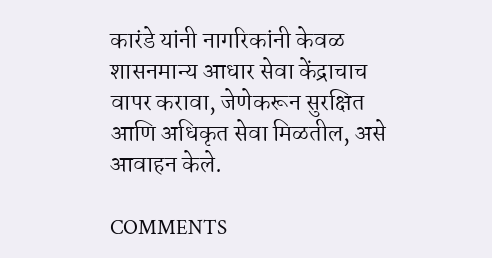कारंडे यांनी नागरिकांनी केवळ शासनमान्य आधार सेवा केंद्राचाच वापर करावा, जेणेकरून सुरक्षित आणि अधिकृत सेवा मिळतील, असे आवाहन केले.

COMMENTS